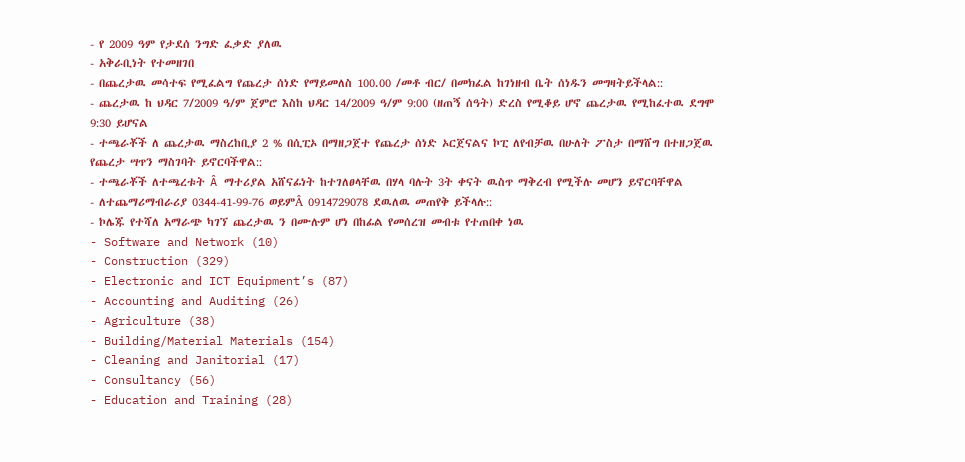- የ 2009 ዓም የታደሰ ንግድ ፈቃድ ያለዉ
- አቅራቢነት የተመዘገበ
- በጨረታዉ መሳተፍ የሚፈልግ የጨረታ ሰነድ የማይመለስ 100.00 /መቶ ብር/ በመክፈል ከገነዘብ ቤት ሰነዱን መግዛትይችላል::
- ጨረታዉ ከ ህዳር 7/2009 ዓ/ም ጀምሮ እስከ ህዳር 14/2009 ዓ/ም 9:00 (ዘጠኝ ሰዓት) ድረስ የሚቆይ ሆኖ ጨረታዉ የሚከፈተዉ ደግሞ 9:30 ይሆናል
- ተጫራቾች ለ ጨረታዉ ማስረከቢያ 2 % በሲፒኦ በማዘጋጀተ የጨረታ ሰነድ ኦርጀናልና ኮፒ ለየብቻዉ በሁለት ፖስታ በማሸግ በተዘጋጀዉ የጨረታ ሣጥን ማስገባት ይኖርባችዋል::
- ተጫራቾች ለተጫረቱት Â ማተሪያል አሸናፊነት ከተገለፀላቸዉ በሃላ ባሉት 3ት ቀናት ዉስጥ ማቅረብ የሚችሉ መሆን ይኖርባቸዋል
- ለተጨማሪማብራሪያ 0344-41-99-76 ወይምÂ 0914729078 ደዉለዉ መጠየቅ ይችላሉ::
- ኮሌጁ የተሻለ አማራጭ ካገኘ ጨረታዉ ን በሙሉም ሆነ በከፊል የመሰረዝ መብቱ የተጠበቀ ነዉ
- Software and Network (10)
- Construction (329)
- Electronic and ICT Equipment’s (87)
- Accounting and Auditing (26)
- Agriculture (38)
- Building/Material Materials (154)
- Cleaning and Janitorial (17)
- Consultancy (56)
- Education and Training (28)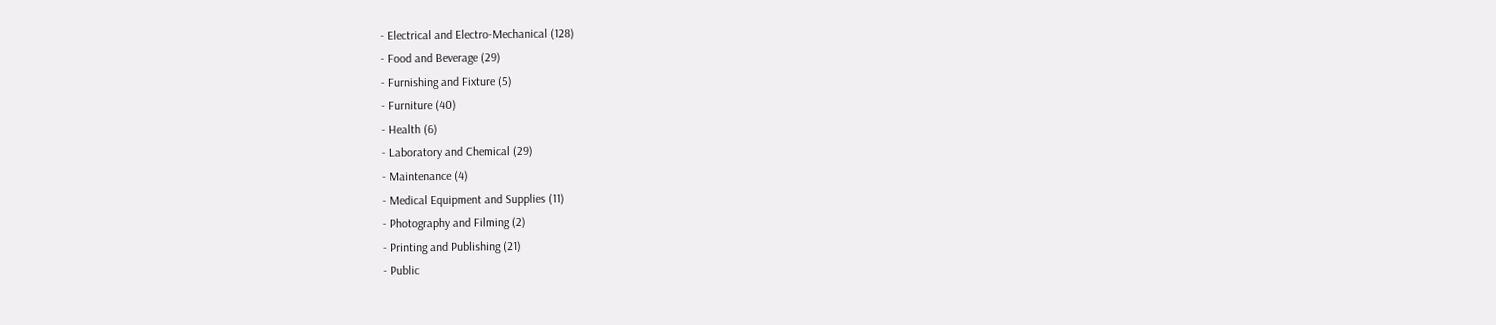- Electrical and Electro-Mechanical (128)
- Food and Beverage (29)
- Furnishing and Fixture (5)
- Furniture (40)
- Health (6)
- Laboratory and Chemical (29)
- Maintenance (4)
- Medical Equipment and Supplies (11)
- Photography and Filming (2)
- Printing and Publishing (21)
- Public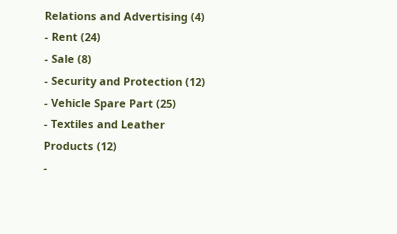Relations and Advertising (4)
- Rent (24)
- Sale (8)
- Security and Protection (12)
- Vehicle Spare Part (25)
- Textiles and Leather Products (12)
-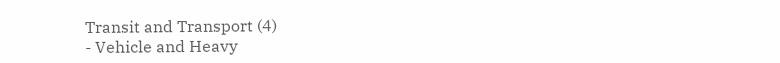Transit and Transport (4)
- Vehicle and Heavy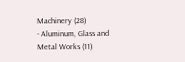Machinery (28)
- Aluminum, Glass and Metal Works (11)